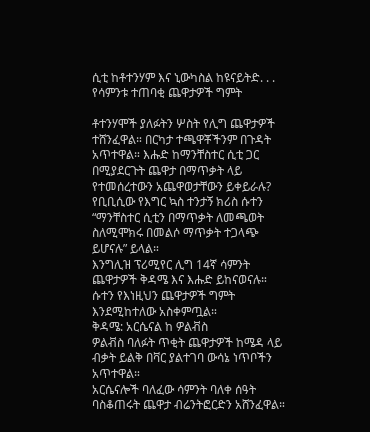ሲቲ ከቶተንሃም እና ኒውካስል ከዩናይትድ. . . የሳምንቱ ተጠባቂ ጨዋታዎች ግምት

ቶተንሃሞች ያለፉትን ሦስት የሊግ ጨዋታዎች ተሸንፈዋል። በርካታ ተጫዋቾችንም በጉዳት አጥተዋል። እሑድ ከማንቸስተር ሲቲ ጋር በሚያደርጉት ጨዋታ በማጥቃት ላይ የተመሰረተውን አጨዋወታቸውን ይቀይራሉ?
የቢቢሲው የእግር ኳስ ተንታኝ ክሪስ ሱተን “ማንቸስተር ሲቲን በማጥቃት ለመጫወት ስለሚሞክሩ በመልሶ ማጥቃት ተጋላጭ ይሆናሉ” ይላል።
እንግሊዝ ፕሪሚየር ሊግ 14ኛ ሳምንት ጨዋታዎች ቅዳሜ እና እሑድ ይከናወናሉ።
ሱተን የእነዚህን ጨዋታዎች ግምት እንደሚከተለው አስቀምጧል።
ቅዳሜ: አርሴናል ከ ዎልቭስ
ዎልቭስ ባለፉት ጥቂት ጨዋታዎች ከሜዳ ላይ ብቃት ይልቅ በቫር ያልተገባ ውሳኔ ነጥቦችን አጥተዋል።
አርሴናሎች ባለፈው ሳምንት ባለቀ ሰዓት ባስቆጠሩት ጨዋታ ብሬንትፎርድን አሸንፈዋል።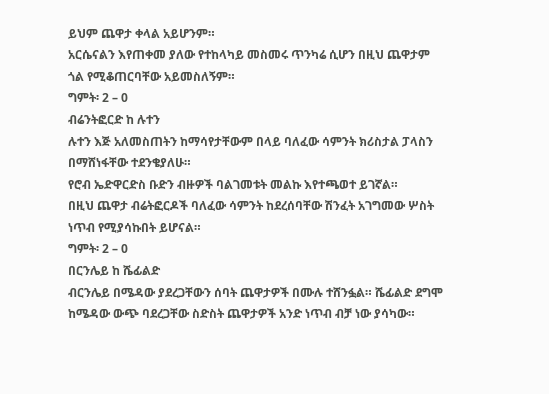ይህም ጨዋታ ቀላል አይሆንም።
አርሴናልን እየጠቀመ ያለው የተከላካይ መስመሩ ጥንካሬ ሲሆን በዚህ ጨዋታም ጎል የሚቆጠርባቸው አይመስለኝም።
ግምት፡ 2 – 0
ብሬንትፎርድ ከ ሉተን
ሉተን እጅ አለመስጠትን ከማሳየታቸውም በላይ ባለፈው ሳምንት ክሪስታል ፓላስን በማሸነፋቸው ተደንቄያለሁ።
የሮብ ኤድዋርድስ ቡድን ብዙዎች ባልገመቱት መልኩ እየተጫወተ ይገኛል።
በዚህ ጨዋታ ብሬትፎርዶች ባለፈው ሳምንት ከደረሰባቸው ሽንፈት አገግመው ሦስት ነጥብ የሚያሳኩበት ይሆናል።
ግምት፡ 2 – 0
በርንሌይ ከ ሼፊልድ
ብርንሌይ በሜዳው ያደረጋቸውን ሰባት ጨዋታዎች በሙሉ ተሸንፏል። ሼፊልድ ደግሞ ከሜዳው ውጭ ባደረጋቸው ስድስት ጨዋታዎች አንድ ነጥብ ብቻ ነው ያሳካው።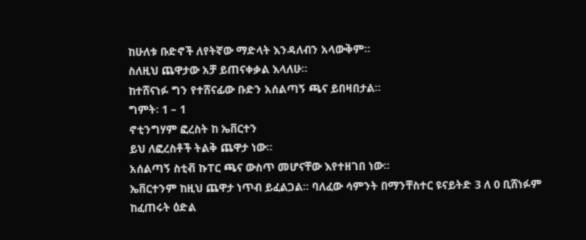ከሁለቱ ቡድኖች ለየትኛው ማድላት እንዳለብን አላውቅም።
ስለዚህ ጨዋታው አቻ ይጠናቀቃል እላለሁ።
ከተሸናነፉ ግን የተሸናፊው ቡድን አሰልጣኝ ጫና ይበዛበታል።
ግምት፡ 1 – 1
ኖቲንግሃም ፎረስት ከ ኤቨርተን
ይህ ለፎረስቶች ትልቅ ጨዋታ ነው።
አሰልጣኝ ስቲቭ ኩፐር ጫና ውስጥ መሆናቸው እየተዘገበ ነው።
ኤቨርተንም ከዚህ ጨዋታ ነጥብ ይፈልጋል። ባለፈው ሳምንት በማንቸስተር ዩናይትድ 3 ለ 0 ቢሸነፉም ከፈጠሩት ዕድል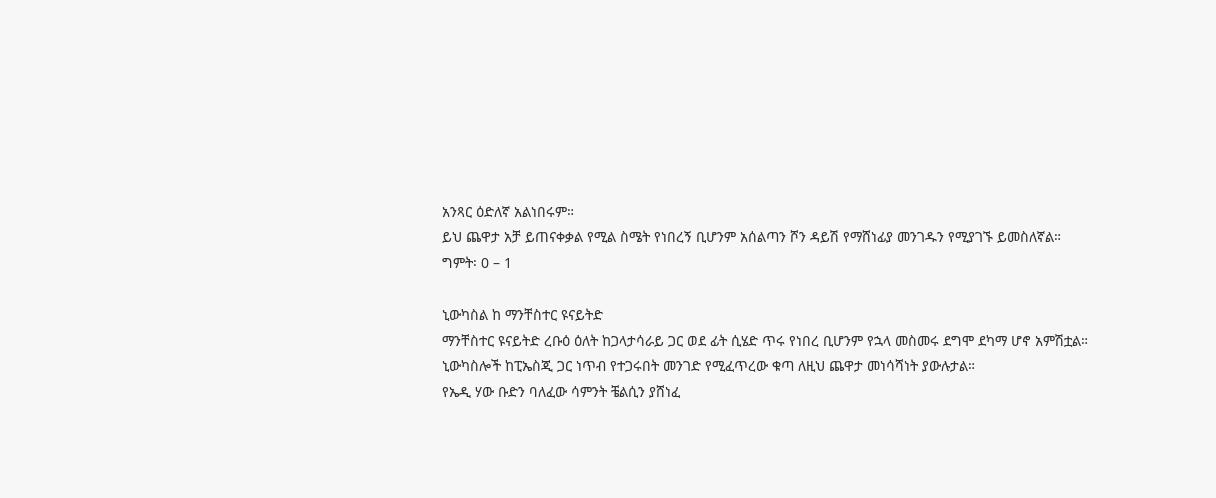አንጻር ዕድለኛ አልነበሩም።
ይህ ጨዋታ አቻ ይጠናቀቃል የሚል ስሜት የነበረኝ ቢሆንም አሰልጣን ሾን ዳይሽ የማሸነፊያ መንገዱን የሚያገኙ ይመስለኛል።
ግምት፡ 0 – 1

ኒውካስል ከ ማንቸስተር ዩናይትድ
ማንቸስተር ዩናይትድ ረቡዕ ዕለት ከጋላታሳራይ ጋር ወደ ፊት ሲሄድ ጥሩ የነበረ ቢሆንም የኋላ መስመሩ ደግሞ ደካማ ሆኖ አምሽቷል።
ኒውካስሎች ከፒኤስጂ ጋር ነጥብ የተጋሩበት መንገድ የሚፈጥረው ቁጣ ለዚህ ጨዋታ መነሳሻነት ያውሉታል።
የኤዲ ሃው ቡድን ባለፈው ሳምንት ቼልሲን ያሸነፈ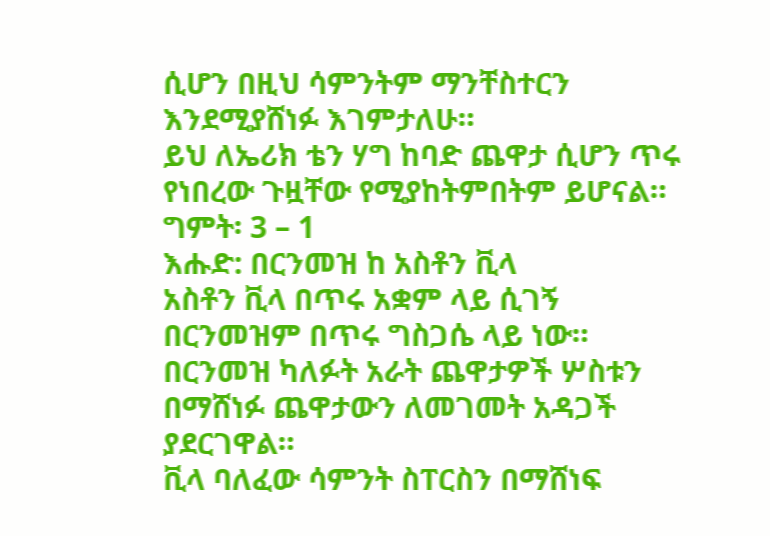ሲሆን በዚህ ሳምንትም ማንቸስተርን እንደሚያሸነፉ እገምታለሁ።
ይህ ለኤሪክ ቴን ሃግ ከባድ ጨዋታ ሲሆን ጥሩ የነበረው ጉዟቸው የሚያከትምበትም ይሆናል።
ግምት፡ 3 – 1
እሑድ: በርንመዝ ከ አስቶን ቪላ
አስቶን ቪላ በጥሩ አቋም ላይ ሲገኝ በርንመዝም በጥሩ ግስጋሴ ላይ ነው።
በርንመዝ ካለፉት አራት ጨዋታዎች ሦስቱን በማሸነፉ ጨዋታውን ለመገመት አዳጋች ያደርገዋል።
ቪላ ባለፈው ሳምንት ስፐርስን በማሸነፍ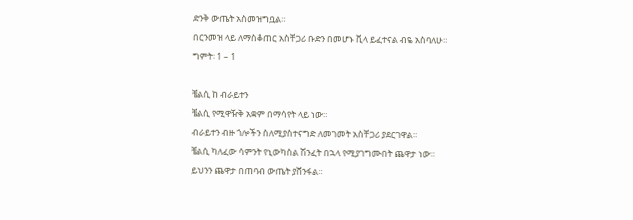ድንቅ ውጤት አስመዝግቧል።
በርንመዝ ላይ ለማስቆጠር አስቸጋሪ ቡድን በመሆኑ ቪላ ይፈተናል ብዬ አስባለሁ።
ግምት፡ 1 – 1

ቼልሲ ከ ብራይተን
ቼልሲ የሚዋዥቅ አቋም በማሳየት ላይ ነው።
ብራይተን ብዙ ጎሎችን ስለሚያስተናግድ ለመገመት አስቸጋሪ ያደርገዋል።
ቼልሲ ካለፈው ሳምንት የኒውካስል ሽንፈት በኋላ የሚያገግሙበት ጨዋታ ነው።
ይህንን ጨዋታ በጠባብ ውጤት ያሸንፋል።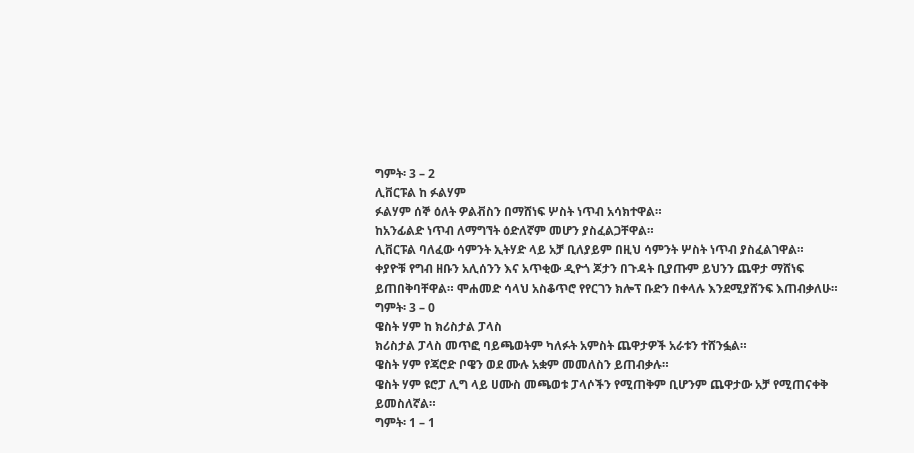ግምት፡ 3 – 2
ሊቨርፑል ከ ፉልሃም
ፉልሃም ሰኞ ዕለት ዎልቭስን በማሸነፍ ሦስት ነጥብ አሳክተዋል።
ከአንፊልድ ነጥብ ለማግኘት ዕድለኛም መሆን ያስፈልጋቸዋል።
ሊቨርፑል ባለፈው ሳምንት ኢትሃድ ላይ አቻ ቢለያይም በዚህ ሳምንት ሦስት ነጥብ ያስፈልገዋል።
ቀያዮቹ የግብ ዘቡን አሊሰንን እና አጥቂው ዲዮጎ ጆታን በጉዳት ቢያጡም ይህንን ጨዋታ ማሸነፍ ይጠበቅባቸዋል። ሞሐመድ ሳላህ አስቆጥሮ የየርገን ክሎፕ ቡድን በቀላሉ እንደሚያሸንፍ እጠብቃለሁ።
ግምት፡ 3 – 0
ዌስት ሃም ከ ክሪስታል ፓላስ
ክሪስታል ፓላስ መጥፎ ባይጫወትም ካለፉት አምስት ጨዋታዎች አራቱን ተሸንፏል።
ዌስት ሃም የጃሮድ ቦዌን ወደ ሙሉ አቋም መመለስን ይጠብቃሉ።
ዌስት ሃም ዩሮፓ ሊግ ላይ ሀሙስ መጫወቱ ፓላሶችን የሚጠቅም ቢሆንም ጨዋታው አቻ የሚጠናቀቅ ይመስለኛል።
ግምት፡ 1 – 1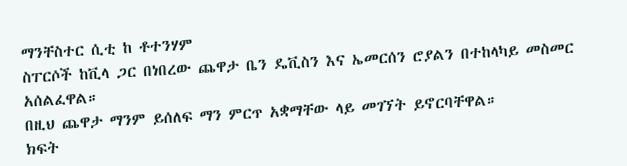ማንቸስተር ሲቲ ከ ቶተንሃም
ስፐርሶች ከቪላ ጋር በነበረው ጨዋታ ቤን ዴቪስን እና ኤመርሰን ሮያልን በተከላካይ መስመር አሰልፈዋል።
በዚህ ጨዋታ ማንም ይሰለፍ ማን ምርጥ አቋማቸው ላይ መገኘት ይኖርባቸዋል።
ክፍት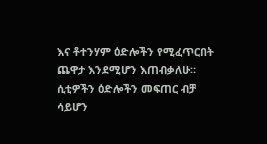እና ቶተንሃም ዕድሎችን የሚፈጥርበት ጨዋታ እንደሚሆን እጠብቃለሁ።
ሲቲዎችን ዕድሎችን መፍጠር ብቻ ሳይሆን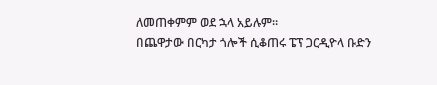ለመጠቀምም ወደ ኋላ አይሉም።
በጨዋታው በርካታ ጎሎች ሲቆጠሩ ፔፕ ጋርዲዮላ ቡድን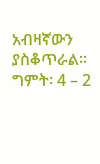አብዛኛውን ያስቆጥራል።
ግምት፡ 4 – 2